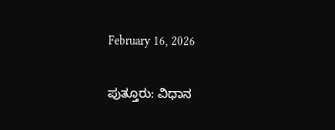February 16, 2026

ಪುತ್ತೂರು: ವಿಧಾನ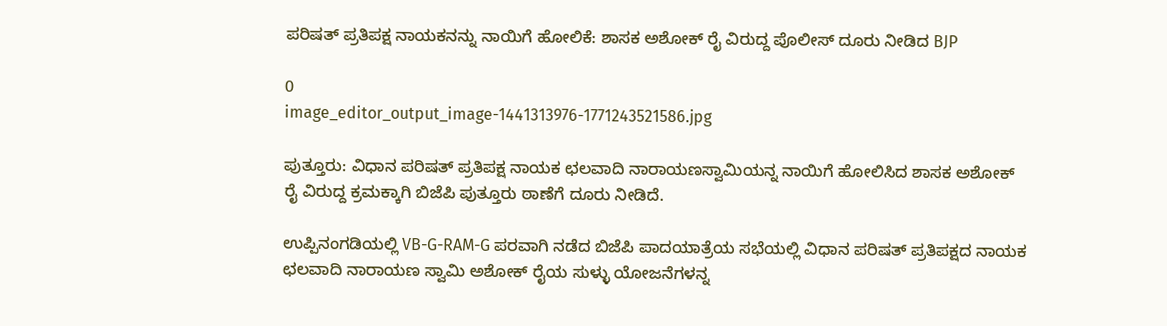ಪರಿಷತ್ ಪ್ರತಿಪಕ್ಷ ನಾಯಕನನ್ನು ನಾಯಿಗೆ ಹೋಲಿಕೆ: ಶಾಸಕ ಅಶೋಕ್ ರೈ ವಿರುದ್ದ ಪೊಲೀಸ್ ದೂರು ನೀಡಿದ BJP

0
image_editor_output_image-1441313976-1771243521586.jpg

ಪುತ್ತೂರು: ವಿಧಾನ ಪರಿಷತ್ ಪ್ರತಿಪಕ್ಷ ನಾಯಕ ಛಲವಾದಿ ನಾರಾಯಣಸ್ವಾಮಿಯನ್ನ ನಾಯಿಗೆ ಹೋಲಿಸಿದ ಶಾಸಕ ಅಶೋಕ್ ರೈ ವಿರುದ್ದ ಕ್ರಮಕ್ಕಾಗಿ ಬಿಜೆಪಿ ಪುತ್ತೂರು ಠಾಣೆಗೆ ದೂರು ನೀಡಿದೆ.

ಉಪ್ಪಿನಂಗಡಿಯಲ್ಲಿ VB-G-RAM-G ಪರವಾಗಿ ನಡೆದ ಬಿಜೆಪಿ ಪಾದಯಾತ್ರೆಯ ಸಭೆಯಲ್ಲಿ ವಿಧಾನ ಪರಿಷತ್ ಪ್ರತಿಪಕ್ಷದ ನಾಯಕ ಛಲವಾದಿ ನಾರಾಯಣ ಸ್ವಾಮಿ ಅಶೋಕ್ ರೈಯ ಸುಳ್ಳು ಯೋಜನೆಗಳನ್ನ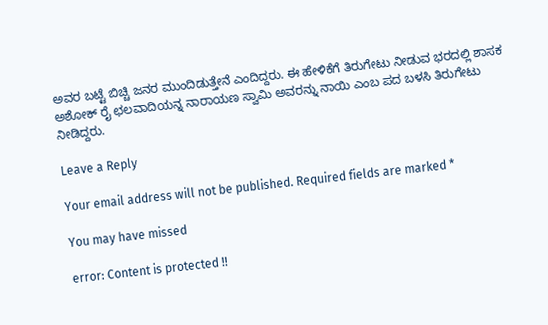ಅವರ ಬಟ್ಟೆ ಬಿಚ್ಚಿ ಜನರ ಮುಂದಿಡುತ್ತೇನೆ ಎಂದಿದ್ದರು. ಈ ಹೇಳಿಕೆಗೆ ತಿರುಗೇಟು ನೀಡುವ ಭರದಲ್ಲಿ ಶಾಸಕ ಅಶೋಕ್ ರೈ ಛಲವಾದಿಯನ್ನ ನಾರಾಯಣ ಸ್ವಾಮಿ ಅವರನ್ನು ನಾಯಿ ಎಂಬ ಪದ ಬಳಸಿ ತಿರುಗೇಟು ನೀಡಿದ್ದರು.

Leave a Reply

Your email address will not be published. Required fields are marked *

You may have missed

error: Content is protected !!